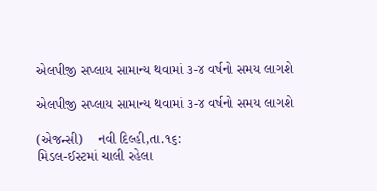એલપીજી સપ્લાય સામાન્ય થવામાં ૩-૪ વર્ષનો સમય લાગશે

એલપીજી સપ્લાય સામાન્ય થવામાં ૩-૪ વર્ષનો સમય લાગશે

(એજન્સી)    નવી દિલ્હી,તા.૧૬:
મિડલ-ઈસ્ટમાં ચાલી રહેલા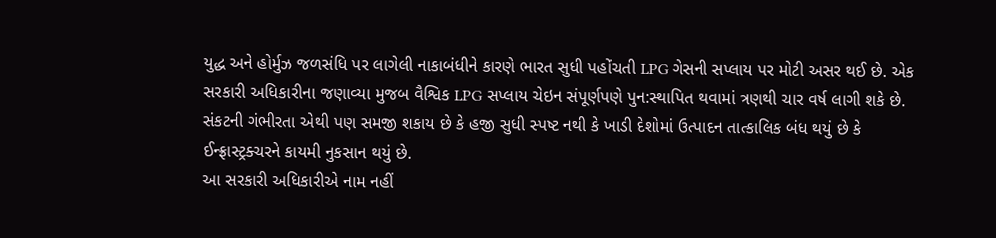યુદ્ધ અને હોર્મુઝ જળસંધિ પર લાગેલી નાકાબંધીને કારણે ભારત સુધી પહોંચતી LPG ગેસની સપ્લાય પર મોટી અસર થઈ છે. એક સરકારી અધિકારીના જણાવ્યા મુજબ વૈશ્વિક LPG સપ્લાય ચેઇન સંપૂર્ણપણે પુન:સ્થાપિત થવામાં ત્રણથી ચાર વર્ષ લાગી શકે છે. સંકટની ગંભીરતા એથી પણ સમજી શકાય છે કે હજી સુધી સ્પષ્ટ નથી કે ખાડી દેશોમાં ઉત્પાદન તાત્કાલિક બંધ થયું છે કે ઈન્ફ્રાસ્ટ્રક્ચરને કાયમી નુકસાન થયું છે.
આ સરકારી અધિકારીએ નામ નહીં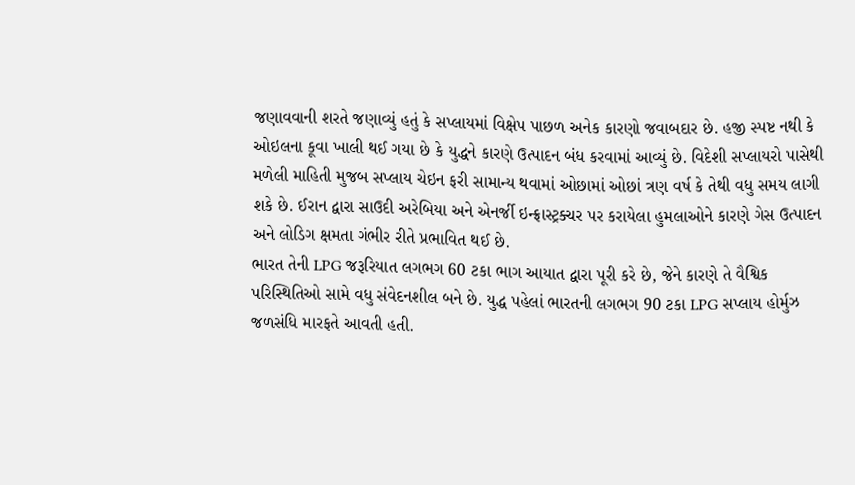જણાવવાની શરતે જણાવ્યું હતું કે સપ્લાયમાં વિક્ષેપ પાછળ અનેક કારણો જવાબદાર છે. હજી સ્પષ્ટ નથી કે ઓઇલના કૂવા ખાલી થઈ ગયા છે કે યુદ્ધને કારણે ઉત્પાદન બંધ કરવામાં આવ્યું છે. વિદેશી સપ્લાયરો પાસેથી મળેલી માહિતી મુજબ સપ્લાય ચેઇન ફરી સામાન્ય થવામાં ઓછામાં ઓછાં ત્રણ વર્ષ કે તેથી વધુ સમય લાગી શકે છે. ઈરાન દ્વારા સાઉદી અરેબિયા અને એનર્જી ઇન્ફ્રાસ્ટ્રક્ચર પર કરાયેલા હુમલાઓને કારણે ગેસ ઉત્પાદન અને લોડિગ ક્ષમતા ગંભીર રીતે પ્રભાવિત થઈ છે.
ભારત તેની LPG જરૂરિયાત લગભગ 60 ટકા ભાગ આયાત દ્વારા પૂરી કરે છે, જેને કારણે તે વૈશ્વિક પરિસ્થિતિઓ સામે વધુ સંવેદનશીલ બને છે. યુદ્ધ પહેલાં ભારતની લગભગ 90 ટકા LPG સપ્લાય હોર્મુઝ જળસંધિ મારફતે આવતી હતી.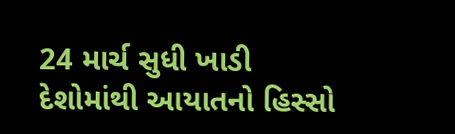24 માર્ચ સુધી ખાડી દેશોમાંથી આયાતનો હિસ્સો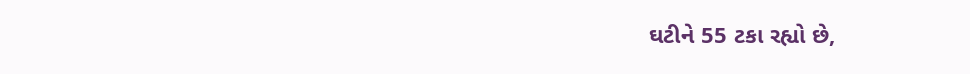ઘટીને 55 ટકા રહ્યો છે,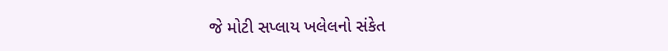જે મોટી સપ્લાય ખલેલનો સંકેત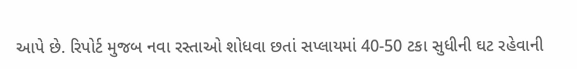આપે છે. રિપોર્ટ મુજબ નવા રસ્તાઓ શોધવા છતાં સપ્લાયમાં 40-50 ટકા સુધીની ઘટ રહેવાની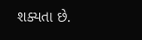શક્યતા છે.